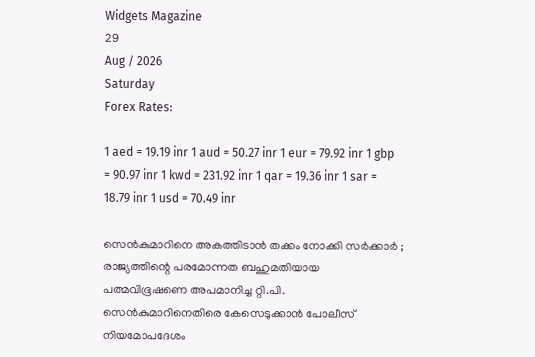Widgets Magazine
29
Aug / 2026
Saturday
Forex Rates:

1 aed = 19.19 inr 1 aud = 50.27 inr 1 eur = 79.92 inr 1 gbp = 90.97 inr 1 kwd = 231.92 inr 1 qar = 19.36 inr 1 sar = 18.79 inr 1 usd = 70.49 inr

സെൻകുമാറിനെ അകത്തിടാൻ തക്കം നോക്കി സർക്കാർ ; രാജ്യത്തിന്റെ പരമോന്നത ബഹുമതിയായ പത്മവിഭൂഷണെ അപമാനിച്ച റ്റി.പി. സെൻകുമാറിനെതിരെ കേസെടുക്കാൻ പോലീസ് നിയമോപദേശം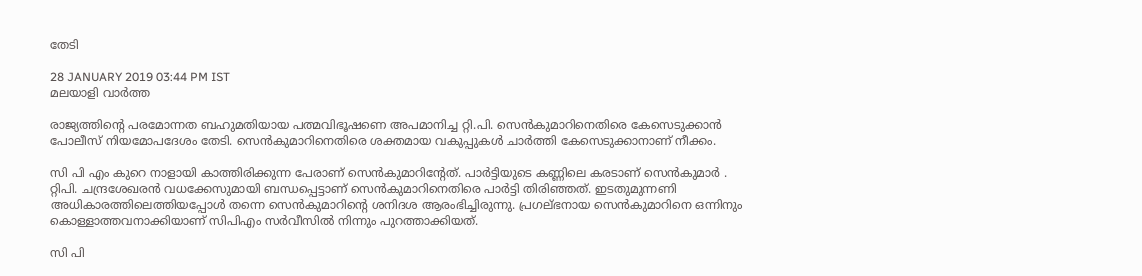തേടി

28 JANUARY 2019 03:44 PM IST
മലയാളി വാര്‍ത്ത

രാജ്യത്തിന്റെ പരമോന്നത ബഹുമതിയായ പത്മവിഭൂഷണെ അപമാനിച്ച റ്റി.പി. സെൻകുമാറിനെതിരെ കേസെടുക്കാൻ പോലീസ് നിയമോപദേശം തേടി. സെൻകുമാറിനെതിരെ ശക്തമായ വകുപ്പുകൾ ചാർത്തി കേസെടുക്കാനാണ് നീക്കം.

സി പി എം കുറെ നാളായി കാത്തിരിക്കുന്ന പേരാണ് സെൻകുമാറിന്റേത്. പാർട്ടിയുടെ കണ്ണിലെ കരടാണ് സെൻകുമാർ . റ്റിപി. ചന്ദ്രശേഖരൻ വധക്കേസുമായി ബന്ധപ്പെട്ടാണ് സെൻകുമാറിനെതിരെ പാർട്ടി തിരിഞ്ഞത്. ഇടതുമുന്നണി അധികാരത്തിലെത്തിയപ്പോൾ തന്നെ സെൻകുമാറിന്റെ ശനിദശ ആരംഭിച്ചിരുന്നു. പ്രഗല്ഭനായ സെൻകുമാറിനെ ഒന്നിനും കൊള്ളാത്തവനാക്കിയാണ് സിപിഎം സർവീസിൽ നിന്നും പുറത്താക്കിയത്.

സി പി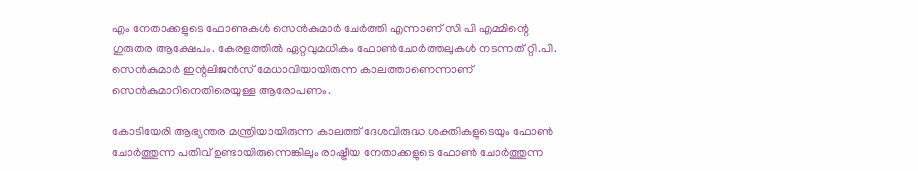എം നേതാക്കളുടെ ഫോണുകൾ സെൻകുമാർ ചേർത്തി എന്നാണ് സി പി എമ്മിന്റെ ഗുരുതര ആക്ഷേപം. കേരളത്തിൽ ഏറ്റവുമധികം ഫോൺചോർത്തലുകൾ നടന്നത് റ്റി.പി. സെൻകുമാർ ഇന്റലിജൻസ് മേധാവിയായിരുന്ന കാലത്താണെന്നാണ് സെൻകുമാറിനെതിരെയുള്ള ആരോപണം.

കോടിയേരി ആഭ്യന്തര മന്ത്രിയായിരുന്ന കാലത്ത് ദേശവിരുദ്ധ ശക്തികളുടെയും ഫോൺ ചോർത്തുന്ന പതിവ് ഉണ്ടായിരുന്നെങ്കിലും രാഷ്ട്രീയ നേതാക്കളുടെ ഫോൺ ചോർത്തുന്ന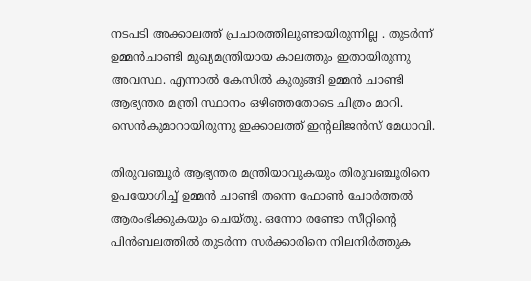നടപടി അക്കാലത്ത് പ്രചാരത്തിലുണ്ടായിരുന്നില്ല . തുടർന്ന് ഉമ്മൻചാണ്ടി മുഖ്യമന്ത്രിയായ കാലത്തും ഇതായിരുന്നു അവസ്ഥ. എന്നാൽ കേസിൽ കുരുങ്ങി ഉമ്മൻ ചാണ്ടി ആഭ്യന്തര മന്ത്രി സ്ഥാനം ഒഴിഞ്ഞതോടെ ചിത്രം മാറി. സെൻകുമാറായിരുന്നു ഇക്കാലത്ത് ഇന്റലിജൻസ് മേധാവി.

തിരുവഞ്ചൂർ ആഭ്യന്തര മന്ത്രിയാവുകയും തിരുവഞ്ചൂരിനെ ഉപയോഗിച്ച് ഉമ്മൻ ചാണ്ടി തന്നെ ഫോൺ ചോർത്തൽ ആരംഭിക്കുകയും ചെയ്തു. ഒന്നോ രണ്ടോ സീറ്റിന്റെ പിൻബലത്തിൽ തുടർന്ന സർക്കാരിനെ നിലനിർത്തുക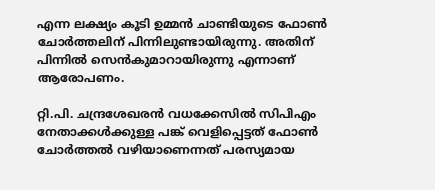എന്ന ലക്ഷ്യം കൂടി ഉമ്മൻ ചാണ്ടിയുടെ ഫോൺ ചോർത്തലിന് പിന്നിലുണ്ടായിരുന്നു. അതിന് പിന്നിൽ സെൻകുമാറായിരുന്നു എന്നാണ് ആരോപണം.

റ്റി.പി. ചന്ദ്രശേഖരൻ വധക്കേസിൽ സിപിഎം നേതാക്കൾക്കുള്ള പങ്ക് വെളിപ്പെട്ടത് ഫോൺ ചോർത്തൽ വഴിയാണെന്നത് പരസ്യമായ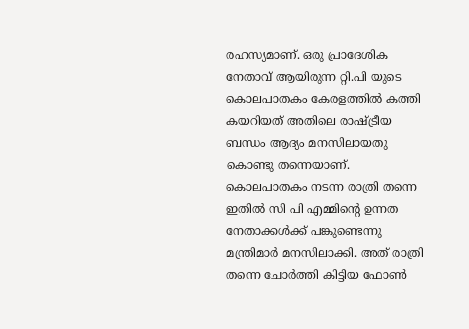രഹസ്യമാണ്. ഒരു പ്രാദേശിക നേതാവ് ആയിരുന്ന റ്റി.പി യുടെ കൊലപാതകം കേരളത്തിൽ കത്തി കയറിയത് അതിലെ രാഷ്ട്രീയ ബന്ധം ആദ്യം മനസിലായതു കൊണ്ടു തന്നെയാണ്. കൊലപാതകം നടന്ന രാത്രി തന്നെ ഇതിൽ സി പി എമ്മിന്റെ ഉന്നത നേതാക്കൾക്ക് പങ്കുണ്ടെന്നു മന്ത്രിമാർ മനസിലാക്കി. അത് രാത്രി തന്നെ ചോർത്തി കിട്ടിയ ഫോൺ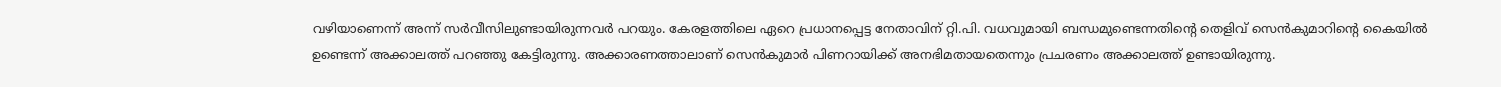വഴിയാണെന്ന്‌ അന്ന് സർവീസിലുണ്ടായിരുന്നവർ പറയും. കേരളത്തിലെ ഏറെ പ്രധാനപ്പെട്ട നേതാവിന് റ്റി.പി. വധവുമായി ബന്ധമുണ്ടെന്നതിന്റെ തെളിവ് സെൻകുമാറിന്റെ കൈയിൽ ഉണ്ടെന്ന് അക്കാലത്ത് പറഞ്ഞു കേട്ടിരുന്നു. അക്കാരണത്താലാണ് സെൻകുമാർ പിണറായിക്ക് അനഭിമതായതെന്നും പ്രചരണം അക്കാലത്ത് ഉണ്ടായിരുന്നു.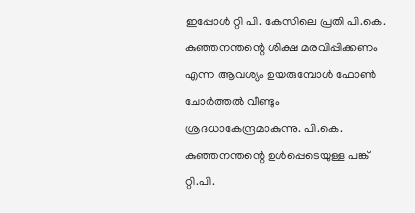ഇപ്പോൾ റ്റി പി. കേസിലെ പ്രതി പി.കെ. കുഞ്ഞനന്തന്റെ ശിക്ഷ മരവിപ്പിക്കണം എന്ന ആവശ്യം ഉയരുമ്പോൾ ഫോൺ ചോർത്തൽ വീണ്ടും ശ്രദധാകേന്ദ്രമാകുന്നു. പി.കെ. കുഞ്ഞനന്തന്റെ ഉൾപ്പെടെയുള്ള പങ്ക് റ്റി.പി.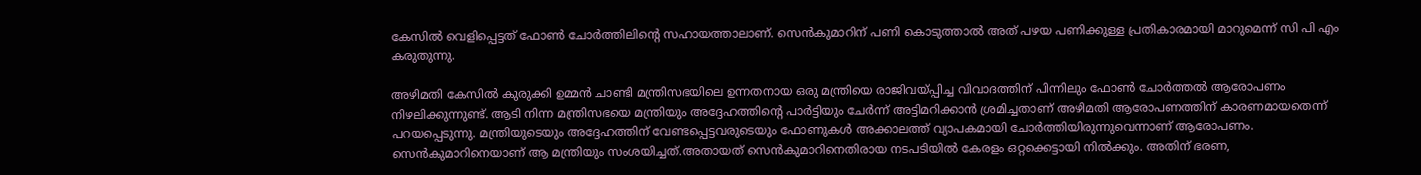കേസിൽ വെളിപ്പെട്ടത് ഫോൺ ചോർത്തിലിന്റെ സഹായത്താലാണ്. സെൻകുമാറിന് പണി കൊടുത്താൽ അത് പഴയ പണിക്കുള്ള പ്രതികാരമായി മാറുമെന്ന് സി പി എം കരുതുന്നു.

അഴിമതി കേസിൽ കുരുക്കി ഉമ്മൻ ചാണ്ടി മന്ത്രിസഭയിലെ ഉന്നതനായ ഒരു മന്ത്രിയെ രാജിവയ്പ്പിച്ച വിവാദത്തിന് പിന്നിലും ഫോൺ ചോർത്തൽ ആരോപണം നിഴലിക്കുന്നുണ്ട്. ആടി നിന്ന മന്ത്രിസഭയെ മന്ത്രിയും അദ്ദേഹത്തിന്റെ പാർട്ടിയും ചേർന്ന് അട്ടിമറിക്കാൻ ശ്രമിച്ചതാണ് അഴിമതി ആരോപണത്തിന് കാരണമായതെന്ന് പറയപ്പെടുന്നു. മന്ത്രിയുടെയും അദ്ദേഹത്തിന് വേണ്ടപ്പെട്ടവരുടെയും ഫോണുകൾ അക്കാലത്ത് വ്യാപകമായി ചോർത്തിയിരുന്നുവെന്നാണ് ആരോപണം. സെൻകുമാറിനെയാണ് ആ മന്ത്രിയും സംശയിച്ചത്.അതായത് സെൻകുമാറിനെതിരായ നടപടിയിൽ കേരളം ഒറ്റക്കെട്ടായി നിൽക്കും. അതിന് ഭരണ,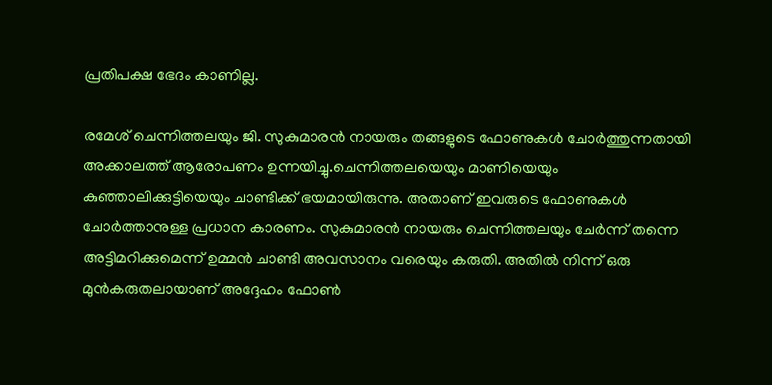പ്രതിപക്ഷ ഭേദം കാണില്ല.

രമേശ് ചെന്നിത്തലയും ജി. സുകുമാരൻ നായരും തങ്ങളുടെ ഫോണുകൾ ചോർത്തുന്നതായി അക്കാലത്ത് ആരോപണം ഉന്നയിച്ചു.ചെന്നിത്തലയെയും മാണിയെയും കുഞ്ഞാലിക്കുട്ടിയെയും ചാണ്ടിക്ക് ഭയമായിരുന്നു. അതാണ് ഇവരുടെ ഫോണുകൾ ചോർത്താനുള്ള പ്രധാന കാരണം. സുകുമാരൻ നായരും ചെന്നിത്തലയും ചേർന്ന് തന്നെ അട്ടിമറിക്കുമെന്ന് ഉമ്മൻ ചാണ്ടി അവസാനം വരെയും കരുതി. അതിൽ നിന്ന് ഒരു മുൻകരുതലായാണ് അദ്ദേഹം ഫോൺ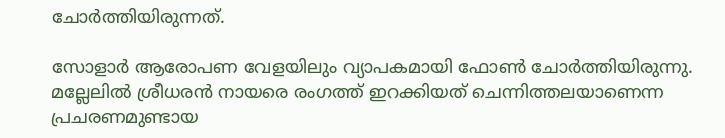ചോർത്തിയിരുന്നത്.

സോളാർ ആരോപണ വേളയിലും വ്യാപകമായി ഫോൺ ചോർത്തിയിരുന്നു. മല്ലേലിൽ ശ്രീധരൻ നായരെ രംഗത്ത് ഇറക്കിയത് ചെന്നിത്തലയാണെന്ന പ്രചരണമുണ്ടായ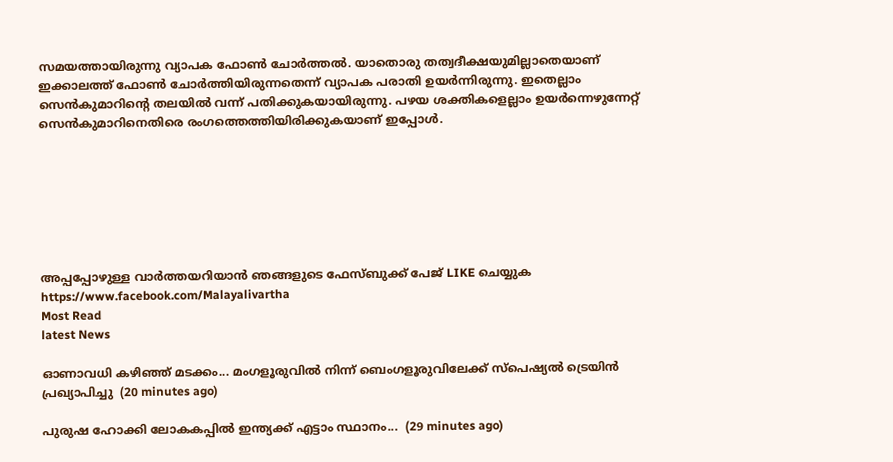സമയത്തായിരുന്നു വ്യാപക ഫോൺ ചോർത്തൽ. യാതൊരു തത്വദീക്ഷയുമില്ലാതെയാണ് ഇക്കാലത്ത് ഫോൺ ചോർത്തിയിരുന്നതെന്ന് വ്യാപക പരാതി ഉയർന്നിരുന്നു. ഇതെല്ലാം സെൻകുമാറിന്റെ തലയിൽ വന്ന് പതിക്കുകയായിരുന്നു. പഴയ ശക്തികളെല്ലാം ഉയർന്നെഴുന്നേറ്റ് സെൻകുമാറിനെതിരെ രംഗത്തെത്തിയിരിക്കുകയാണ് ഇപ്പോൾ.







അപ്പപ്പോഴുള്ള വാര്‍ത്തയറിയാന്‍ ഞങ്ങളുടെ ഫേസ്‌ബുക്ക്‌ പേജ് LIKE ചെയ്യുക
https://www.facebook.com/Malayalivartha
Most Read
latest News

ഓണാവധി കഴിഞ്ഞ് മടക്കം... മംഗളൂരുവില്‍ നിന്ന് ബെംഗളൂരുവിലേക്ക് സ്‌പെഷ്യല്‍ ട്രെയിന്‍ പ്രഖ്യാപിച്ചു  (20 minutes ago)

പുരുഷ ഹോക്കി ലോകകപ്പിൽ ഇന്ത്യക്ക് എട്ടാം സ്ഥാനം...  (29 minutes ago)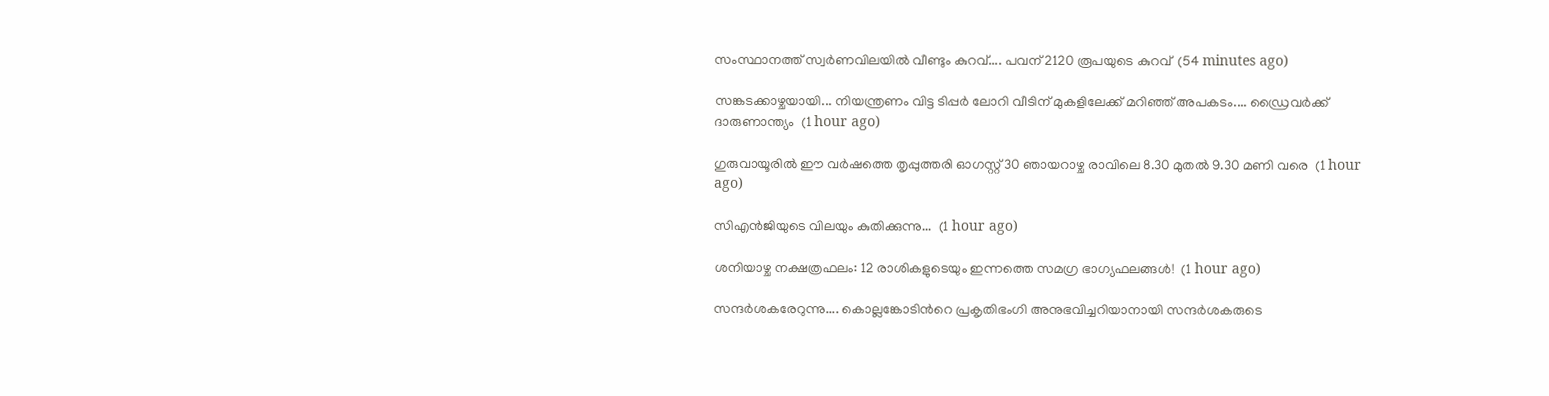സംസ്ഥാനത്ത് സ്വർണവിലയിൽ വീണ്ടും കുറവ്.... പവന് 2120 രൂപയുടെ കുറവ്  (54 minutes ago)

സങ്കടക്കാഴ്ചയായി... നിയന്ത്രണം വിട്ട ടിപ്പർ ലോറി വീടിന് മുകളിലേക്ക് മറിഞ്ഞ് അപകടം.... ഡ്രൈവർക്ക് ദാരുണാന്ത്യം  (1 hour ago)

ഗുരുവായൂരിൽ ഈ വർഷത്തെ തൃപ്പുത്തരി ഓഗസ്റ്റ് 30 ഞായറാഴ്ച രാവിലെ 8.30 മുതൽ 9.30 മണി വരെ  (1 hour ago)

സിഎൻജിയുടെ വിലയും കുതിക്കുന്നു...  (1 hour ago)

ശനിയാഴ്ച നക്ഷത്രഫലം: 12 രാശികളുടെയും ഇന്നത്തെ സമഗ്ര ഭാഗ്യഫലങ്ങൾ!  (1 hour ago)

സന്ദർശകരേറുന്നു.... കൊല്ലങ്കോടിൻറെ പ്രകൃതിഭംഗി അനുഭവിച്ചറിയാനായി സന്ദർശകരുടെ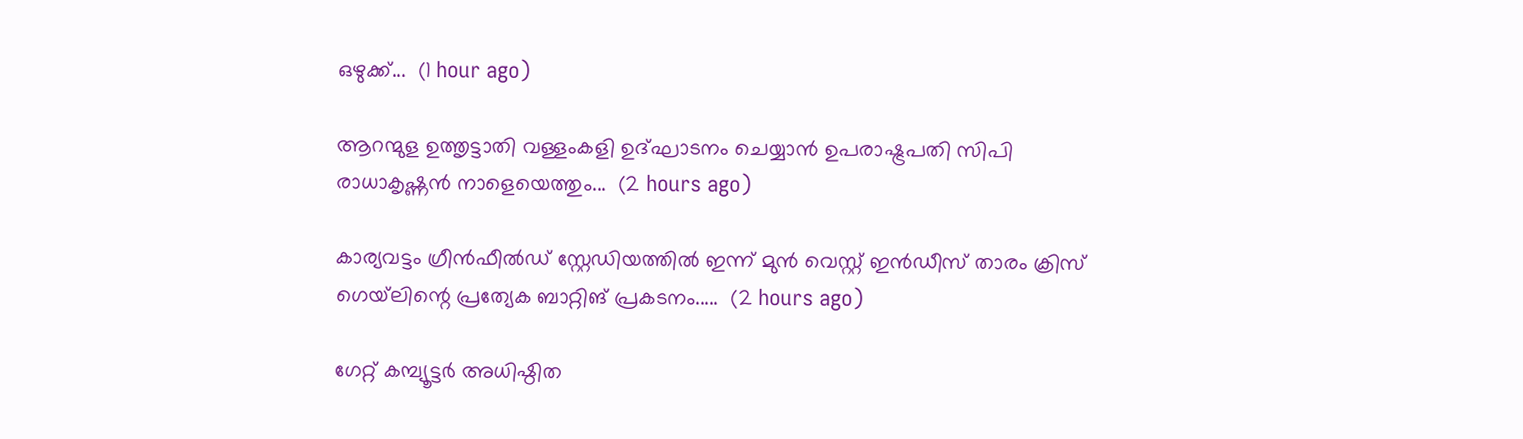ഒഴുക്ക്...  (1 hour ago)

ആറന്മുള ഉത്തൃട്ടാതി വള്ളംകളി ഉദ്ഘാടനം ചെയ്യാൻ ഉപരാഷ്ട്രപതി സിപി രാധാകൃഷ്ണൻ നാളെയെത്തും...  (2 hours ago)

കാര്യവട്ടം ഗ്രീൻഫീൽഡ് സ്റ്റേഡിയത്തിൽ ഇന്ന് മുൻ വെസ്റ്റ് ഇൻഡീസ് താരം ക്രിസ് ഗെയ്‌ലിന്റെ പ്രത്യേക ബാറ്റിങ് പ്രകടനം.....  (2 hours ago)

ഗേറ്റ് കമ്പ്യൂട്ടർ അധിഷ്ഠിത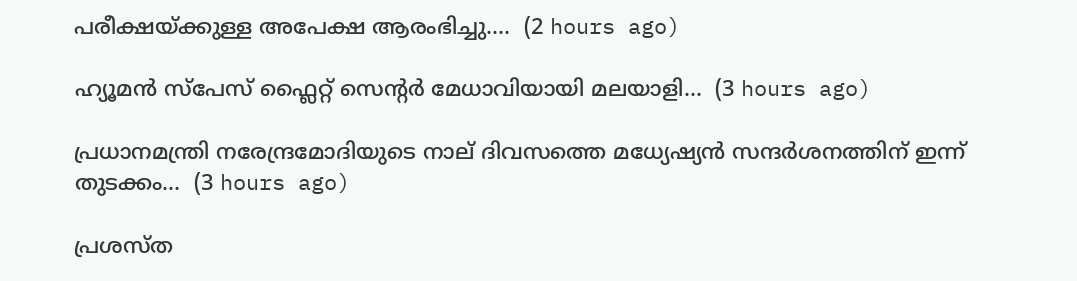പരീക്ഷയ്ക്കുള്ള അപേക്ഷ ആരംഭിച്ചു....  (2 hours ago)

ഹ്യൂമൻ സ്‌പേസ് ഫ്ലൈറ്റ് സെന്റർ മേധാവിയായി മലയാളി...  (3 hours ago)

പ്രധാനമന്ത്രി നരേന്ദ്രമോദിയുടെ നാല് ദിവസത്തെ മധ്യേഷ്യൻ സന്ദർശനത്തിന് ഇന്ന് തുടക്കം...  (3 hours ago)

പ്രശസ്ത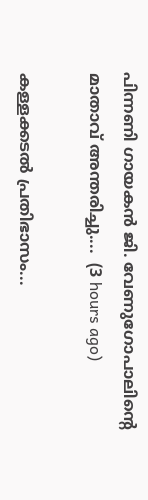പിന്നണി ഗായകൻ ജി. വേണുഗോപാലിന്റെ മാതാവ് അന്തരിച്ചു....  (3 hours ago)

കള്ളക്കടൽ പ്രതിഭാസം...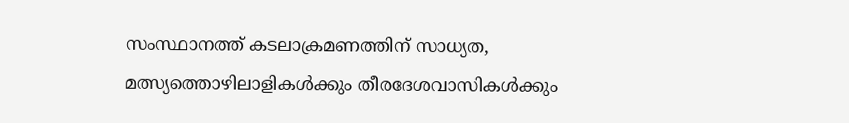സംസ്ഥാനത്ത് കടലാക്രമണത്തിന് സാധ്യത, മത്സ്യത്തൊഴിലാളികൾക്കും തീരദേശവാസികൾക്കും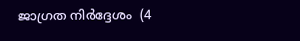ജാഗ്രത നിർദ്ദേശം  (4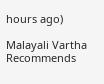hours ago)

Malayali Vartha Recommends